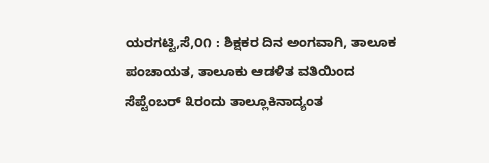ಯರಗಟ್ಟಿ,ಸೆ,೦೧ : ಶಿಕ್ಷಕರ ದಿನ ಅಂಗವಾಗಿ, ತಾಲೂಕ ಪಂಚಾಯತ, ತಾಲೂಕು ಆಡಳಿತ ವತಿಯಿಂದ ಸೆಪ್ಟೆಂಬರ್ ೩ರಂದು ತಾಲ್ಲೂಕಿನಾದ್ಯಂತ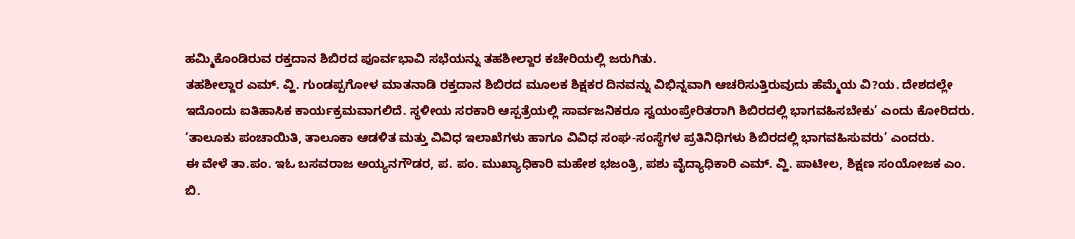ಹಮ್ಮಿಕೊಂಡಿರುವ ರಕ್ತದಾನ ಶಿಬಿರದ ಪೂರ್ವಭಾವಿ ಸಭೆಯನ್ನು ತಹಶೀಲ್ದಾರ ಕಚೇರಿಯಲ್ಲಿ ಜರುಗಿತು.
ತಹಶೀಲ್ದಾರ ಎಮ್. ವ್ಹಿ. ಗುಂಡಪ್ಪಗೋಳ ಮಾತನಾಡಿ ರಕ್ತದಾನ ಶಿಬಿರದ ಮೂಲಕ ಶಿಕ್ಷಕರ ದಿನವನ್ನು ವಿಭಿನ್ನವಾಗಿ ಆಚರಿಸುತ್ತಿರುವುದು ಹೆಮ್ಮೆಯ ವಿ?ಯ. ದೇಶದಲ್ಲೇ ಇದೊಂದು ಐತಿಹಾಸಿಕ ಕಾರ್ಯಕ್ರಮವಾಗಲಿದೆ. ಸ್ಥಳೀಯ ಸರಕಾರಿ ಆಸ್ಪತ್ರೆಯಲ್ಲಿ ಸಾರ್ವಜನಿಕರೂ ಸ್ವಯಂಪ್ರೇರಿತರಾಗಿ ಶಿಬಿರದಲ್ಲಿ ಭಾಗವಹಿಸಬೇಕು’ ಎಂದು ಕೋರಿದರು.
‘ತಾಲೂಕು ಪಂಚಾಯಿತಿ, ತಾಲೂಕಾ ಆಡಳಿತ ಮತ್ತು ವಿವಿಧ ಇಲಾಖೆಗಳು ಹಾಗೂ ವಿವಿಧ ಸಂಘ-ಸಂಸ್ಥೆಗಳ ಪ್ರತಿನಿಧಿಗಳು ಶಿಬಿರದಲ್ಲಿ ಭಾಗವಹಿಸುವರು’ ಎಂದರು.
ಈ ವೇಳೆ ತಾ.ಪಂ. ಇಓ ಬಸವರಾಜ ಅಯ್ಯನಗೌಡರ, ಪ. ಪಂ. ಮುಖ್ಯಾಧಿಕಾರಿ ಮಹೇಶ ಭಜಂತ್ರಿ, ಪಶು ವೈದ್ಯಾಧಿಕಾರಿ ಎಮ್. ವ್ಹಿ. ಪಾಟೀಲ, ಶಿಕ್ಷಣ ಸಂಯೋಜಕ ಎಂ. ಬಿ.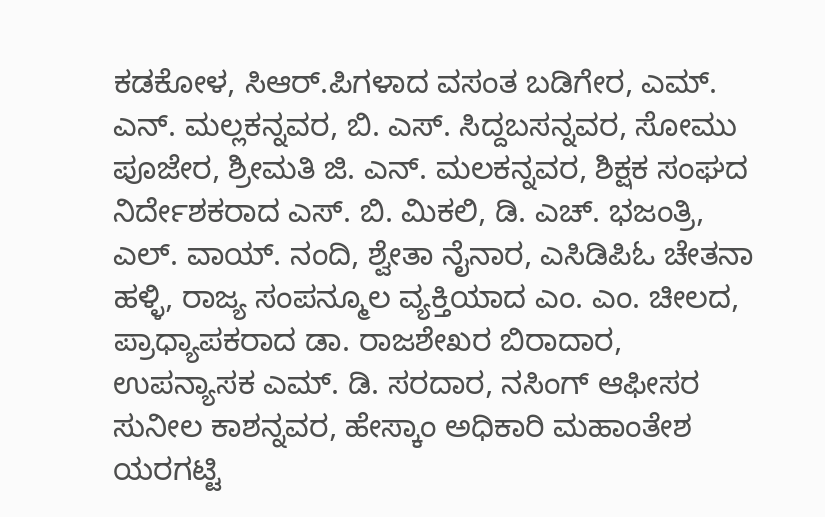ಕಡಕೋಳ, ಸಿಆರ್.ಪಿಗಳಾದ ವಸಂತ ಬಡಿಗೇರ, ಎಮ್. ಎನ್. ಮಲ್ಲಕನ್ನವರ, ಬಿ. ಎಸ್. ಸಿದ್ದಬಸನ್ನವರ, ಸೋಮು ಪೂಜೇರ, ಶ್ರೀಮತಿ ಜಿ. ಎನ್. ಮಲಕನ್ನವರ, ಶಿಕ್ಷಕ ಸಂಘದ ನಿರ್ದೇಶಕರಾದ ಎಸ್. ಬಿ. ಮಿಕಲಿ, ಡಿ. ಎಚ್. ಭಜಂತ್ರಿ, ಎಲ್. ವಾಯ್. ನಂದಿ, ಶ್ವೇತಾ ನೈನಾರ, ಎಸಿಡಿಪಿಓ ಚೇತನಾ ಹಳ್ಳಿ, ರಾಜ್ಯ ಸಂಪನ್ಮೂಲ ವ್ಯಕ್ತಿಯಾದ ಎಂ. ಎಂ. ಚೀಲದ, ಪ್ರಾಧ್ಯಾಪಕರಾದ ಡಾ. ರಾಜಶೇಖರ ಬಿರಾದಾರ, ಉಪನ್ಯಾಸಕ ಎಮ್. ಡಿ. ಸರದಾರ, ನಸಿಂಗ್ ಆಫೀಸರ ಸುನೀಲ ಕಾಶನ್ನವರ, ಹೇಸ್ಕಾಂ ಅಧಿಕಾರಿ ಮಹಾಂತೇಶ ಯರಗಟ್ಟಿ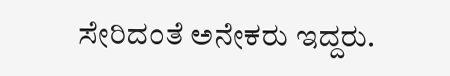ಸೇರಿದಂತೆ ಅನೇಕರು ಇದ್ದರು.